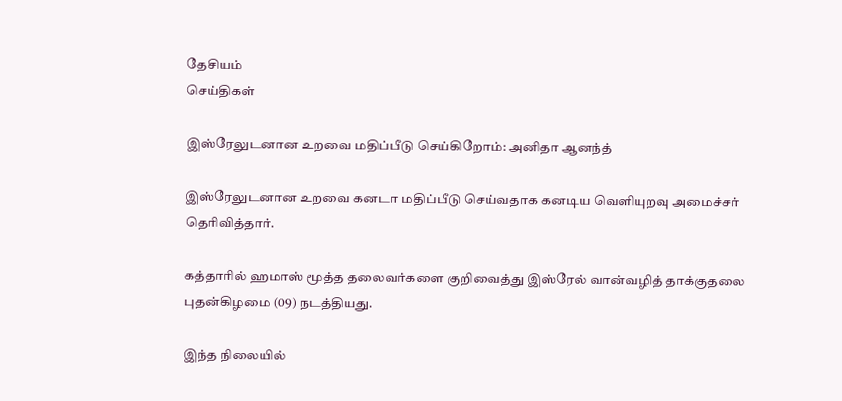தேசியம்
செய்திகள்

இஸ்ரேலுடனான உறவை மதிப்பீடு செய்கிறோம்: அனிதா ஆனந்த்

இஸ்ரேலுடனான உறவை கனடா மதிப்பீடு செய்வதாக கனடிய வெளியுறவு அமைச்சர் தெரிவித்தார்.

கத்தாரில் ஹமாஸ் மூத்த தலைவர்களை குறிவைத்து இஸ்ரேல் வான்வழித் தாக்குதலை புதன்கிழமை (09) நடத்தியது.

இந்த நிலையில்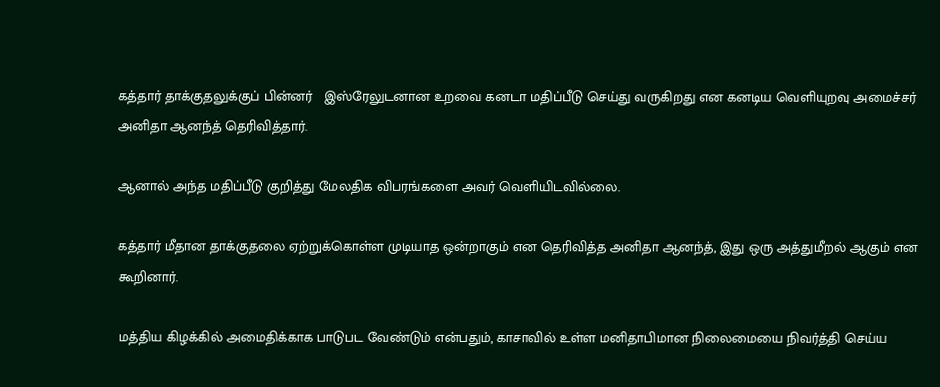கத்தார் தாக்குதலுக்குப் பின்னர்   இஸ்ரேலுடனான உறவை கனடா மதிப்பீடு செய்து வருகிறது என கனடிய வெளியுறவு அமைச்சர் அனிதா ஆனந்த் தெரிவித்தார்.

ஆனால் அந்த மதிப்பீடு குறித்து மேலதிக விபரங்களை அவர் வெளியிடவில்லை.

கத்தார் மீதான தாக்குதலை ஏற்றுக்கொள்ள முடியாத ஒன்றாகும் என தெரிவித்த அனிதா ஆனந்த், இது ஒரு அத்துமீறல் ஆகும் என கூறினார்.

மத்திய கிழக்கில் அமைதிக்காக பாடுபட வேண்டும் என்பதும், காசாவில் உள்ள மனிதாபிமான நிலைமையை நிவர்த்தி செய்ய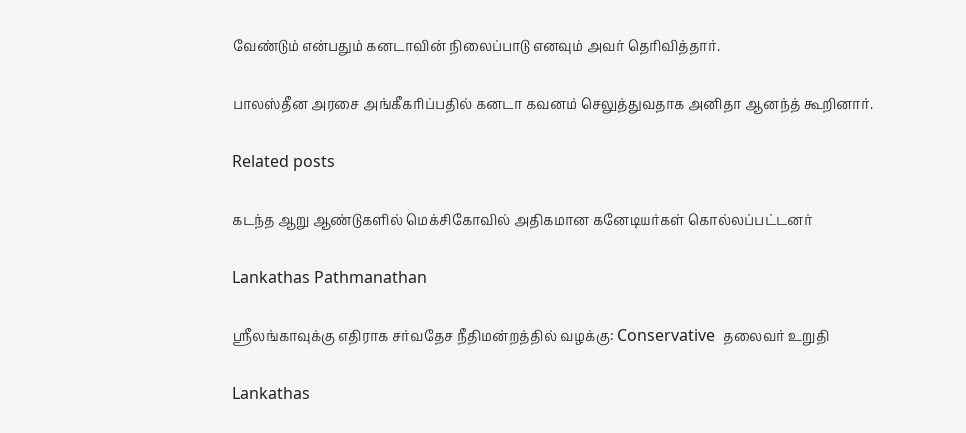வேண்டும் என்பதும் கனடாவின் நிலைப்பாடு எனவும் அவர் தெரிவித்தார்.

பாலஸ்தீன அரசை அங்கீகரிப்பதில் கனடா கவனம் செலுத்துவதாக அனிதா ஆனந்த் கூறினார்.

Related posts

கடந்த ஆறு ஆண்டுகளில் மெக்சிகோவில் அதிகமான கனேடியர்கள் கொல்லப்பட்டனர்

Lankathas Pathmanathan

ஸ்ரீலங்காவுக்கு எதிராக சர்வதேச நீதிமன்றத்தில் வழக்கு: Conservative  தலைவர் உறுதி

Lankathas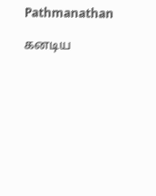Pathmanathan

கனடிய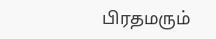பிரதமரும்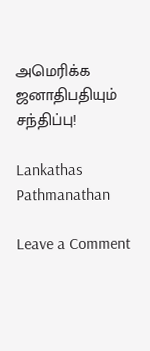அமெரிக்க ஜனாதிபதியும் சந்திப்பு!

Lankathas Pathmanathan

Leave a Comment